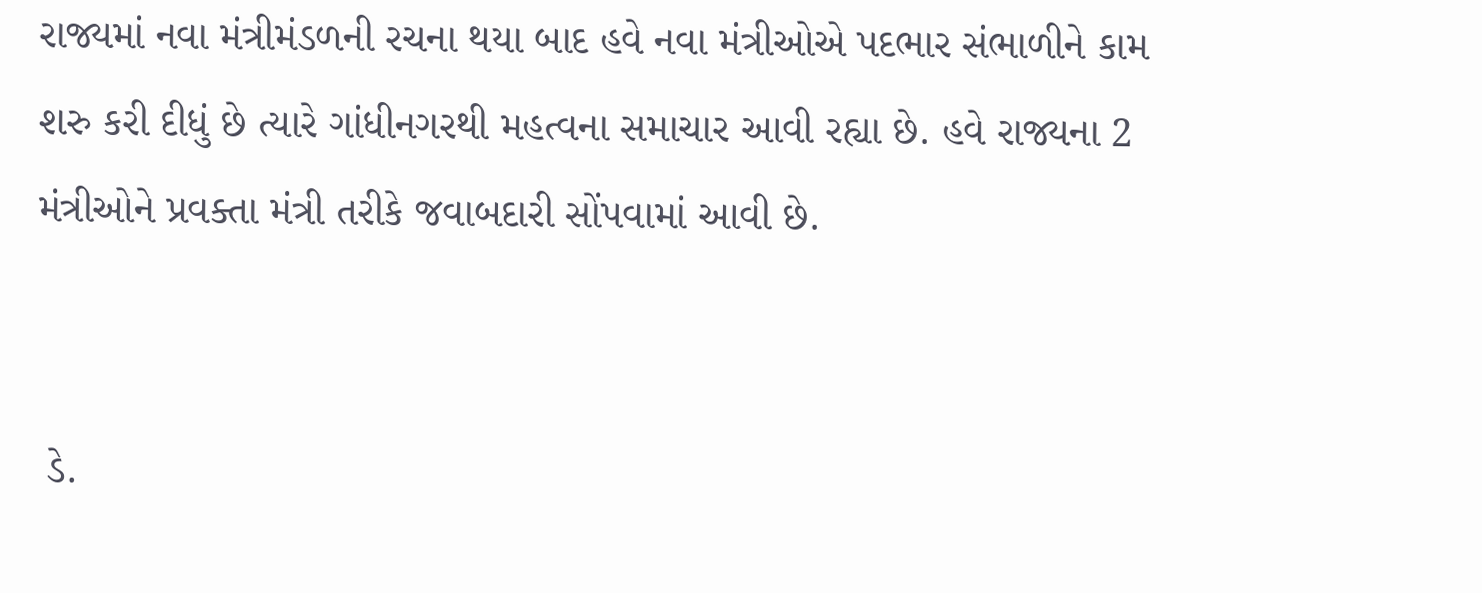રાજ્યમાં નવા મંત્રીમંડળની રચના થયા બાદ હવે નવા મંત્રીઓએ પદભાર સંભાળીને કામ શરુ કરી દીધું છે ત્યારે ગાંધીનગરથી મહત્વના સમાચાર આવી રહ્યા છે. હવે રાજ્યના 2 મંત્રીઓને પ્રવક્તા મંત્રી તરીકે જવાબદારી સોંપવામાં આવી છે.


 ડે.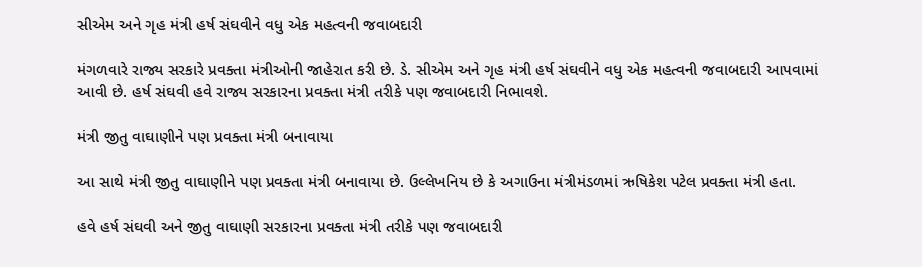સીએમ અને ગૃહ મંત્રી હર્ષ સંઘવીને વધુ એક મહત્વની જવાબદારી

મંગળવારે રાજ્ય સરકારે પ્રવક્તા મંત્રીઓની જાહેરાત કરી છે. ડે. સીએમ અને ગૃહ મંત્રી હર્ષ સંઘવીને વધુ એક મહત્વની જવાબદારી આપવામાં આવી છે. હર્ષ સંઘવી હવે રાજ્ય સરકારના પ્રવક્તા મંત્રી તરીકે પણ જવાબદારી નિભાવશે.

મંત્રી જીતુ વાઘાણીને પણ પ્રવક્તા મંત્રી બનાવાયા

આ સાથે મંત્રી જીતુ વાઘાણીને પણ પ્રવક્તા મંત્રી બનાવાયા છે. ઉલ્લેખનિય છે કે અગાઉના મંત્રીમંડળમાં ઋષિકેશ પટેલ પ્રવક્તા મંત્રી હતા.

હવે હર્ષ સંઘવી અને જીતુ વાઘાણી સરકારના પ્રવક્તા મંત્રી તરીકે પણ જવાબદારી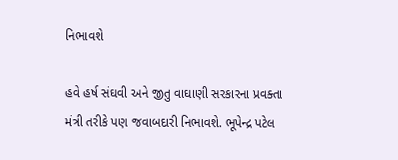નિભાવશે

હવે હર્ષ સંઘવી અને જીતુ વાઘાણી સરકારના પ્રવક્તા મંત્રી તરીકે પણ જવાબદારી નિભાવશે. ભૂપેન્દ્ર પટેલ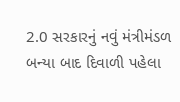2.0 સરકારનું નવું મંત્રીમંડળ બન્યા બાદ દિવાળી પહેલા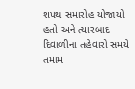શપથ સમારોહ યોજાયો હતો અને ત્યારબાદ દિવાળીના તહેવારો સમયે તમામ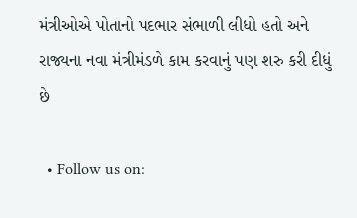મંત્રીઓએ પોતાનો પદભાર સંભાળી લીધો હતો અને રાજ્યના નવા મંત્રીમંડળે કામ કરવાનું પણ શરુ કરી દીધું છે

  • Follow us on: